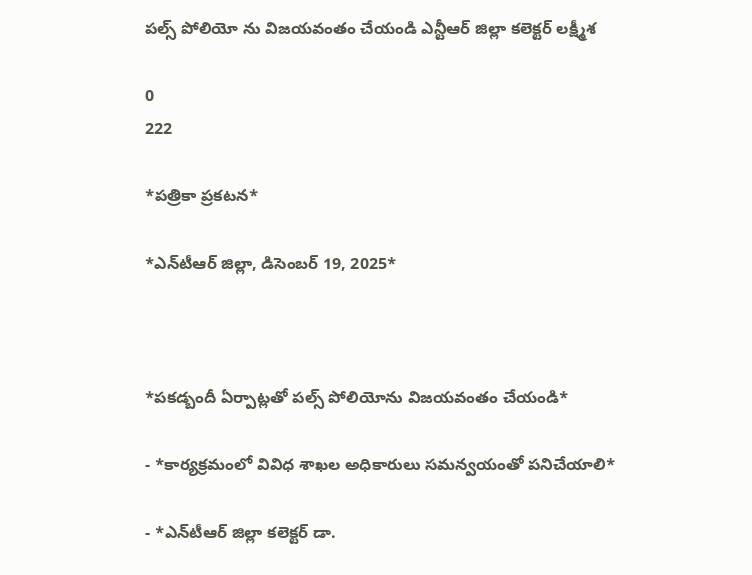పల్స్ పోలియో ను విజయవంతం చేయండి ఎన్టీఆర్ జిల్లా కలెక్టర్ లక్ష్మీశ

0
222

*ప‌త్రికా ప్ర‌క‌ట‌న‌*

*ఎన్‌టీఆర్ జిల్లా, డిసెంబ‌ర్ 19, 2025*



*ప‌క‌డ్బందీ ఏర్పాట్ల‌తో ప‌ల్స్ పోలియోను విజ‌య‌వంతం చేయండి*

- *కార్య‌క్ర‌మంలో వివిధ శాఖ‌ల అధికారులు స‌మ‌న్వ‌యంతో ప‌నిచేయాలి*

- *ఎన్‌టీఆర్ జిల్లా క‌లెక్ట‌ర్ డా.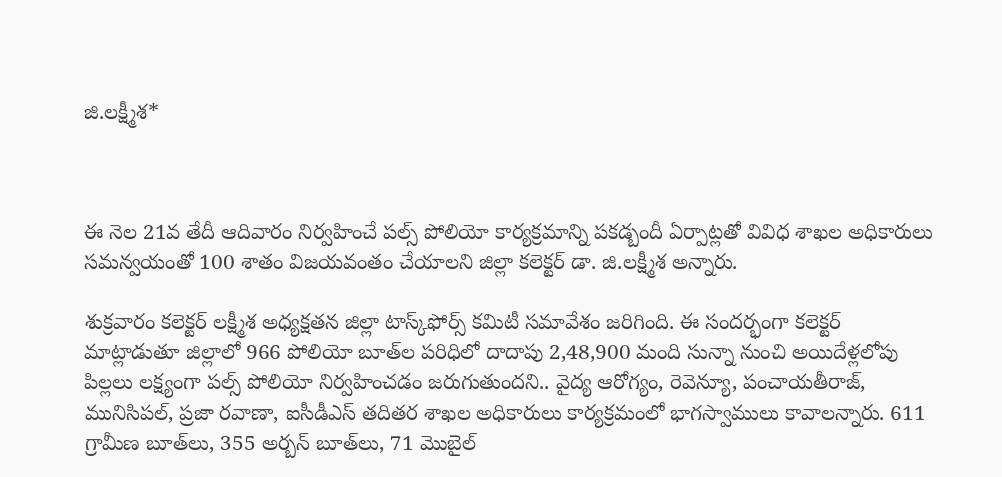జి.ల‌క్ష్మీశ‌*



ఈ నెల 21వ తేదీ ఆదివారం నిర్వ‌హించే ప‌ల్స్ పోలియో కార్య‌క్ర‌మాన్ని ప‌క‌డ్బందీ ఏర్పాట్ల‌తో వివిధ శాఖ‌ల అధికారులు స‌మ‌న్వ‌యంతో 100 శాతం విజ‌య‌వంతం చేయాల‌ని జిల్లా క‌లెక్ట‌ర్ డా. జి.ల‌క్ష్మీశ అన్నారు.

శుక్ర‌వారం క‌లెక్ట‌ర్ ల‌క్ష్మీశ అధ్య‌క్ష‌త‌న జిల్లా టాస్క్‌ఫోర్స్ క‌మిటీ స‌మావేశం జ‌రిగింది. ఈ సంద‌ర్భంగా క‌లెక్ట‌ర్ మాట్లాడుతూ జిల్లాలో 966 పోలియో బూత్‌ల పరిధిలో దాదాపు 2,48,900 మంది సున్నా నుంచి అయిదేళ్ల‌లోపు పిల్లలు ల‌క్ష్యంగా ప‌ల్స్ పోలియో నిర్వ‌హించ‌డం జ‌రుగుతుంద‌ని.. వైద్య ఆరోగ్యం, రెవెన్యూ, పంచాయ‌తీరాజ్‌, మునిసిప‌ల్, ప్ర‌జా ర‌వాణా, ఐసీడీఎస్ త‌దిత‌ర శాఖ‌ల అధికారులు కార్య‌క్ర‌మంలో భాగ‌స్వాములు కావాల‌న్నారు. 611 గ్రామీణ బూత్‌లు, 355 అర్బ‌న్ బూత్‌లు, 71 మొబైల్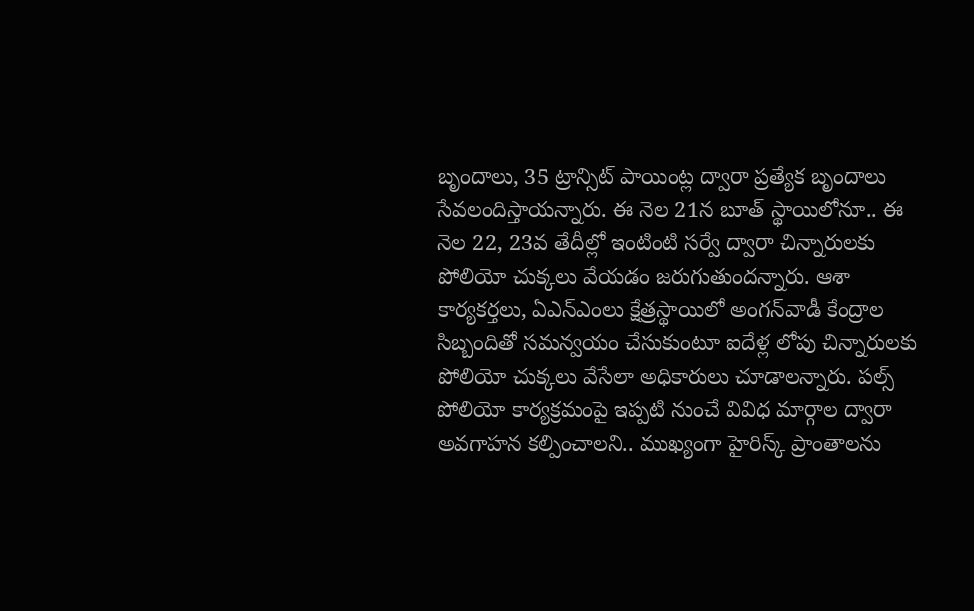బృందాలు, 35 ట్రాన్సిట్ పాయింట్ల ద్వారా ప్ర‌త్యేక బృందాలు సేవ‌లందిస్తాయ‌న్నారు. ఈ నెల 21న బూత్ స్థాయిలోనూ.. ఈ నెల 22, 23వ తేదీల్లో ఇంటింటి స‌ర్వే ద్వారా చిన్నారుల‌కు పోలియో చుక్క‌లు వేయడం జ‌రుగుతుంద‌న్నారు. ఆశా కార్య‌క‌ర్త‌లు, ఏఎన్ఎంలు క్షేత్ర‌స్థాయిలో అంగ‌న్‌వాడీ కేంద్రాల సిబ్బందితో స‌మ‌న్వ‌యం చేసుకుంటూ ఐదేళ్ల లోపు చిన్నారుల‌కు పోలియో చుక్క‌లు వేసేలా అధికారులు చూడాల‌న్నారు. ప‌ల్స్ పోలియో కార్య‌క్ర‌మంపై ఇప్ప‌టి నుంచే వివిధ మార్గాల ద్వారా అవ‌గాహ‌న క‌ల్పించాల‌ని.. ముఖ్యంగా హైరిస్క్ ప్రాంతాల‌ను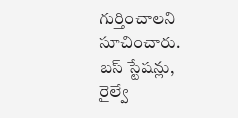గుర్తించాల‌ని సూచించారు. బ‌స్ స్టేష‌న్లు, రైల్వే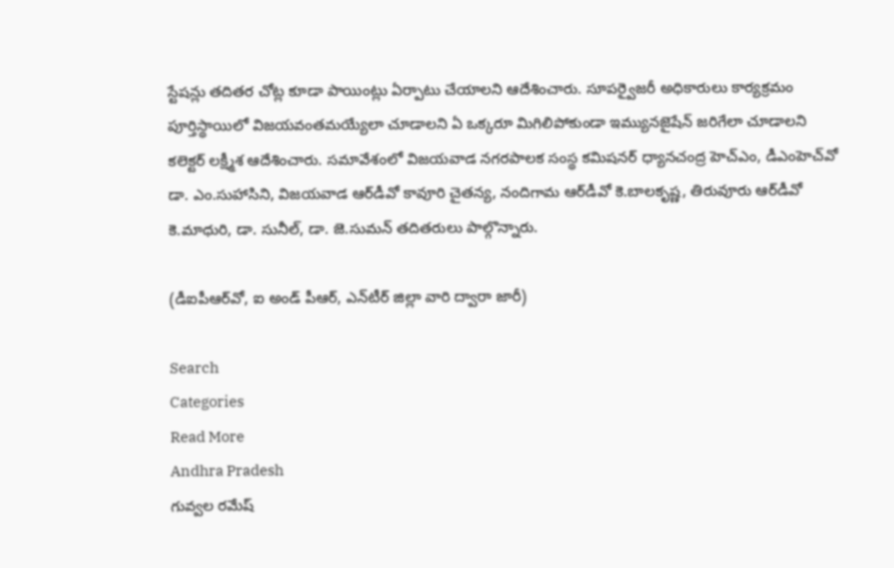స్టేష‌న్లు త‌దిత‌ర చోట్ల కూడా పాయింట్లు ఏర్పాటు చేయాల‌ని ఆదేశించారు. సూప‌ర్వైజ‌రీ అధికారులు కార్య‌క్ర‌మం పూర్తిస్థాయిలో విజ‌య‌వంతమ‌య్యేలా చూడాల‌ని ఏ ఒక్క‌రూ మిగిలిపోకుండా ఇమ్యున‌జైషేన్ జ‌రిగేలా చూడాల‌ని క‌లెక్ట‌ర్ ల‌క్ష్మీశ ఆదేశించారు. స‌మావేశంలో విజ‌య‌వాడ న‌గ‌ర‌పాల‌క సంస్థ క‌మిష‌న‌ర్ ధ్యాన‌చంద్ర హెచ్ఎం, డీఎంహెచ్‌వో డా. ఎం.సుహాసిని, విజ‌య‌వాడ ఆర్‌డీవో కావూరి చైత‌న్య‌, నందిగామ ఆర్‌డీవో కె.బాల‌కృష్ణ‌, తిరువూరు ఆర్‌డీవో కె.మాధురి, డా. సునీల్‌, డా. జె.సుమ‌న్ త‌దిత‌రులు పాల్గొన్నారు.

(డీఐపీఆర్‌వో, ఐ అండ్ పీఆర్‌, ఎన్‌టీర్ జిల్లా వారి ద్వారా జారీ)

Search
Categories
Read More
Andhra Pradesh
గువ్వల రమేష్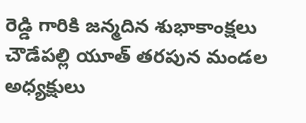రెడ్డి గారికి జన్మదిన శుభాకాంక్షలు
చౌడేపల్లి యూత్ తరపున మండల అధ్యక్షులు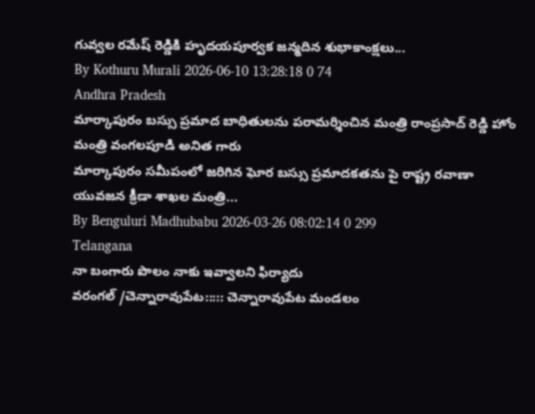గువ్వల రమేష్ రెడ్డికి హృదయపూర్వక జన్మదిన శుభాకాంక్షలు...
By Kothuru Murali 2026-06-10 13:28:18 0 74
Andhra Pradesh
మార్కాపురం బస్సు ప్రమాద బాధితులను పరామర్శించిన మంత్రి రాంప్రసాద్ రెడ్డి హోం మంత్రి వంగలపూడి అనిత గారు
మార్కాపురం సమీపంలో జరిగిన ఘోర బస్సు ప్రమాదకతను పై రాష్ట్ర రవాణా యువజన క్రీడా శాఖల మంత్రి...
By Benguluri Madhubabu 2026-03-26 08:02:14 0 299
Telangana
నా బంగారు పొలం నాకు ఇవ్వాలని ఫిర్యాదు
వరంగల్ /చెన్నారావుపేట::::: చెన్నారావుపేట మండలం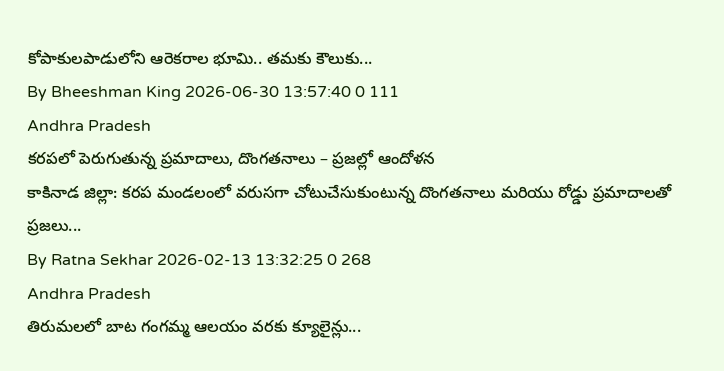కోపాకులపాడులోని ఆరెకరాల భూమి.. తమకు కౌలుకు...
By Bheeshman King 2026-06-30 13:57:40 0 111
Andhra Pradesh
కరపలో పెరుగుతున్న ప్రమాదాలు, దొంగతనాలు – ప్రజల్లో ఆందోళన
కాకినాడ జిల్లా: కరప మండలంలో వరుసగా చోటుచేసుకుంటున్న దొంగతనాలు మరియు రోడ్డు ప్రమాదాలతో ప్రజలు...
By Ratna Sekhar 2026-02-13 13:32:25 0 268
Andhra Pradesh
తిరుమలలో బాట గంగమ్మ ఆలయం వరకు క్యూలైన్లు...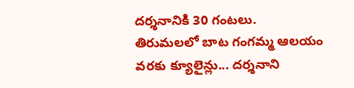దర్శనానికి 30 గంటలు.
తిరుమలలో బాట గంగమ్మ ఆలయం వరకు క్యూలైన్లు... దర్శనాని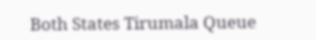Both States Tirumala Queue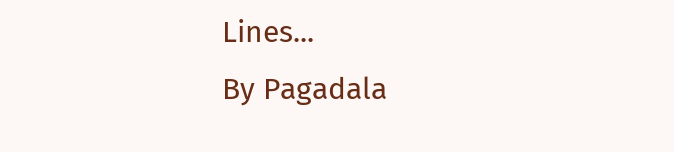Lines...
By Pagadala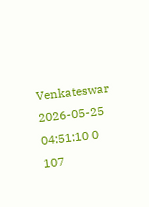Venkateswar 2026-05-25 04:51:10 0 107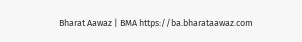Bharat Aawaz | BMA https://ba.bharataawaz.com